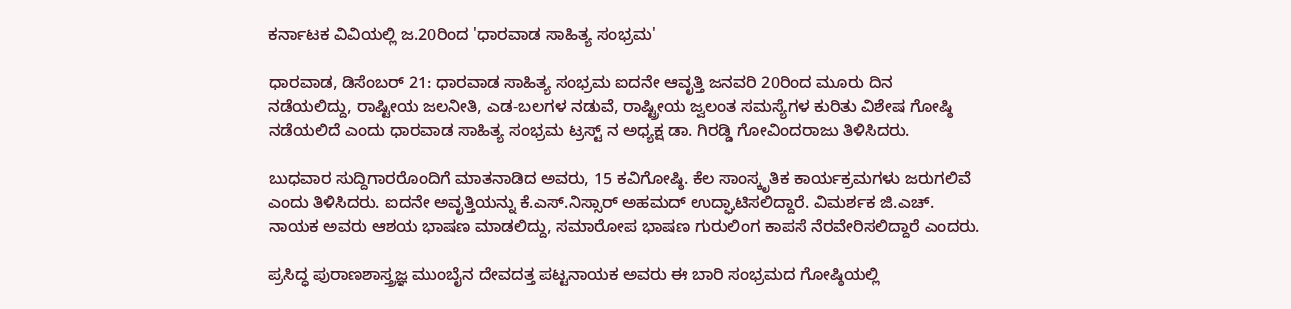ಕರ್ನಾಟಕ ವಿವಿಯಲ್ಲಿ ಜ.20ರಿಂದ 'ಧಾರವಾಡ ಸಾಹಿತ್ಯ ಸಂಭ್ರಮ'

ಧಾರವಾಡ, ಡಿಸೆಂಬರ್ 21: ಧಾರವಾಡ ಸಾಹಿತ್ಯ ಸಂಭ್ರಮ ಐದನೇ ಆವೃತ್ತಿ ಜನವರಿ 20ರಿಂದ ಮೂರು ದಿನ ನಡೆಯಲಿದ್ದು, ರಾಷ್ಟೀಯ ಜಲನೀತಿ, ಎಡ-ಬಲಗಳ ನಡುವೆ, ರಾಷ್ಟ್ರೀಯ ಜ್ವಲಂತ ಸಮಸ್ಯೆಗಳ ಕುರಿತು ವಿಶೇಷ ಗೋಷ್ಠಿ ನಡೆಯಲಿದೆ ಎಂದು ಧಾರವಾಡ ಸಾಹಿತ್ಯ ಸಂಭ್ರಮ ಟ್ರಸ್ಟ್ ನ ಅಧ್ಯಕ್ಷ ಡಾ. ಗಿರಡ್ಡಿ ಗೋವಿಂದರಾಜು ತಿಳಿಸಿದರು.

ಬುಧವಾರ ಸುದ್ದಿಗಾರರೊಂದಿಗೆ ಮಾತನಾಡಿದ ಅವರು, 15 ಕವಿಗೋಷ್ಠಿ. ಕೆಲ ಸಾಂಸ್ಕೃತಿಕ ಕಾರ್ಯಕ್ರಮಗಳು ಜರುಗಲಿವೆ ಎಂದು ತಿಳಿಸಿದರು. ಐದನೇ ಅವೃತ್ತಿಯನ್ನು ಕೆ.ಎಸ್.ನಿಸ್ಸಾರ್ ಅಹಮದ್ ಉದ್ಘಾಟಿಸಲಿದ್ದಾರೆ. ವಿಮರ್ಶಕ ಜಿ.ಎಚ್. ನಾಯಕ ಅವರು ಆಶಯ ಭಾಷಣ ಮಾಡಲಿದ್ದು, ಸಮಾರೋಪ ಭಾಷಣ ಗುರುಲಿಂಗ ಕಾಪಸೆ ನೆರವೇರಿಸಲಿದ್ದಾರೆ ಎಂದರು.

ಪ್ರಸಿದ್ಧ ಪುರಾಣಶಾಸ್ತ್ರಜ್ಞ ಮುಂಬೈನ ದೇವದತ್ತ ಪಟ್ಟನಾಯಕ ಅವರು ಈ ಬಾರಿ ಸಂಭ್ರಮದ ಗೋಷ್ಠಿಯಲ್ಲಿ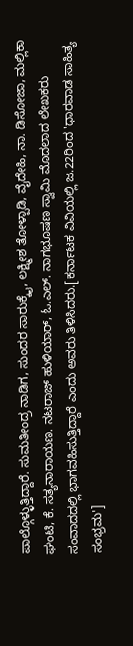ಪಾಲ್ಗೊಳ್ಳುತ್ತಿದ್ದಾರೆ. ಸುಮತೀಂದ್ರ ನಾಡಿಗ, ಸುಂದರ ಸಾರುಕ್ಕೈ, ಲಕ್ಷ್ಮೀಶ ತೋಳ್ಪಾಡಿ, ವೈದೇಹಿ, ನಾ. ಡಿಸೋಜಾ, ಮಲ್ಲಿಕಾ ಘಂಟಿ, ಕೆ. ಸತ್ಯನಾರಾಯಣ. ನಟರಾಜ್‌ ಹುಳಿಯಾರ್, ಓ.ಎಲ್‌. ನಾಗಭೂಷಣ ಸ್ವಾಮಿ ಮೊದಲಾದ ಲೇಖಕರು ಸಂವಾದದಲ್ಲಿ ಭಾಗವಹಿಸುತ್ತಿದ್ದಾರೆ ಎಂದು ಅವರು ತಿಳಿಸಿದರು.[ಕರ್ನಾಟಕ ವಿವಿಯಲ್ಲಿ ಜ.22ರಿಂದ 'ಧಾರವಾಡ ಸಾಹಿತ್ಯ ಸಂಭ್ರಮ']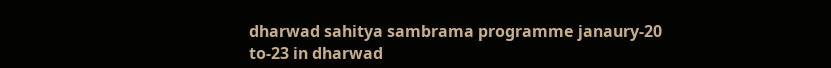dharwad sahitya sambrama programme janaury-20 to-23 in dharwad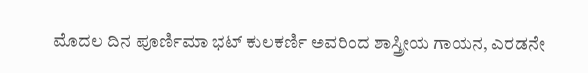ಮೊದಲ ದಿನ ಪೂರ್ಣಿಮಾ ಭಟ್‌ ಕುಲಕರ್ಣಿ ಅವರಿಂದ ಶಾಸ್ತ್ರೀಯ ಗಾಯನ, ಎರಡನೇ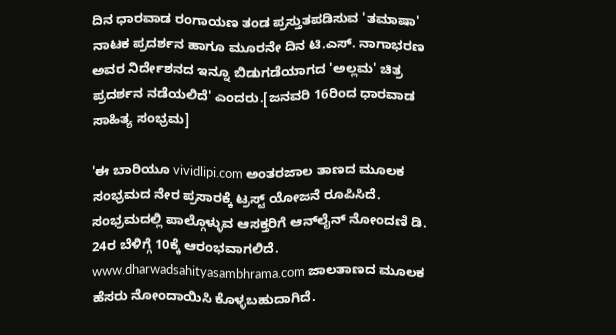ದಿನ ಧಾರವಾಡ ರಂಗಾಯಣ ತಂಡ ಪ್ರಸ್ತುತಪಡಿಸುವ 'ತಮಾಷಾ' ನಾಟಕ ಪ್ರದರ್ಶನ ಹಾಗೂ ಮೂರನೇ ದಿನ ಟಿ.ಎಸ್‌. ನಾಗಾಭರಣ ಅವರ ನಿರ್ದೇಶನದ ಇನ್ನೂ ಬಿಡುಗಡೆಯಾಗದ 'ಅಲ್ಲಮ' ಚಿತ್ರ ಪ್ರದರ್ಶನ ನಡೆಯಲಿದೆ' ಎಂದರು.[ಜನವರಿ 16ರಿಂದ ಧಾರವಾಡ ಸಾಹಿತ್ಯ ಸಂಭ್ರಮ]

'ಈ ಬಾರಿಯೂ vividlipi.com ಅಂತರಜಾಲ ತಾಣದ ಮೂಲಕ ಸಂಭ್ರಮದ ನೇರ ಪ್ರಸಾರಕ್ಕೆ ಟ್ರಸ್ಟ್‌ ಯೋಜನೆ ರೂಪಿಸಿದೆ. ಸಂಭ್ರಮದಲ್ಲಿ ಪಾಲ್ಗೊಳ್ಳುವ ಆಸಕ್ತರಿಗೆ ಆನ್‌ಲೈನ್‌ ನೋಂದಣಿ ಡಿ. 24ರ ಬೆಳಿಗ್ಗೆ 10ಕ್ಕೆ ಆರಂಭವಾಗಲಿದೆ. www.dharwadsahityasambhrama.com ಜಾಲತಾಣದ ಮೂಲಕ ಹೆಸರು ನೋಂದಾಯಿಸಿ ಕೊಳ್ಳಬಹುದಾಗಿದೆ.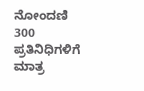ನೋಂದಣಿ 300 ಪ್ರತಿನಿಧಿಗಳಿಗೆ ಮಾತ್ರ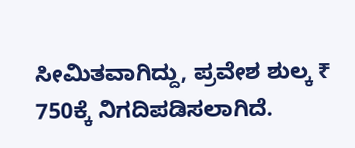ಸೀಮಿತವಾಗಿದ್ದು, ಪ್ರವೇಶ ಶುಲ್ಕ ₹ 750ಕ್ಕೆ ನಿಗದಿಪಡಿಸಲಾಗಿದೆ.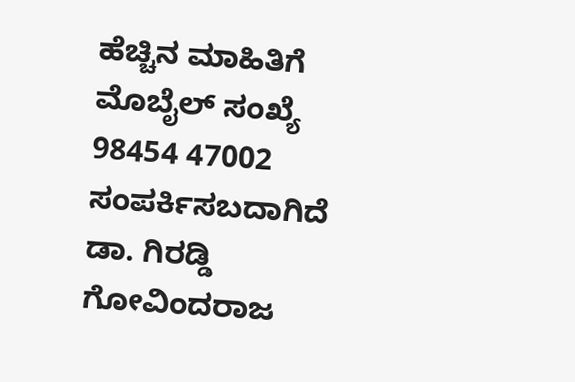ಹೆಚ್ಚಿನ ಮಾಹಿತಿಗೆ ಮೊಬೈಲ್‌ ಸಂಖ್ಯೆ 98454 47002 ಸಂಪರ್ಕಿಸಬದಾಗಿದೆ ಡಾ. ಗಿರಡ್ಡಿ ಗೋವಿಂದರಾಜ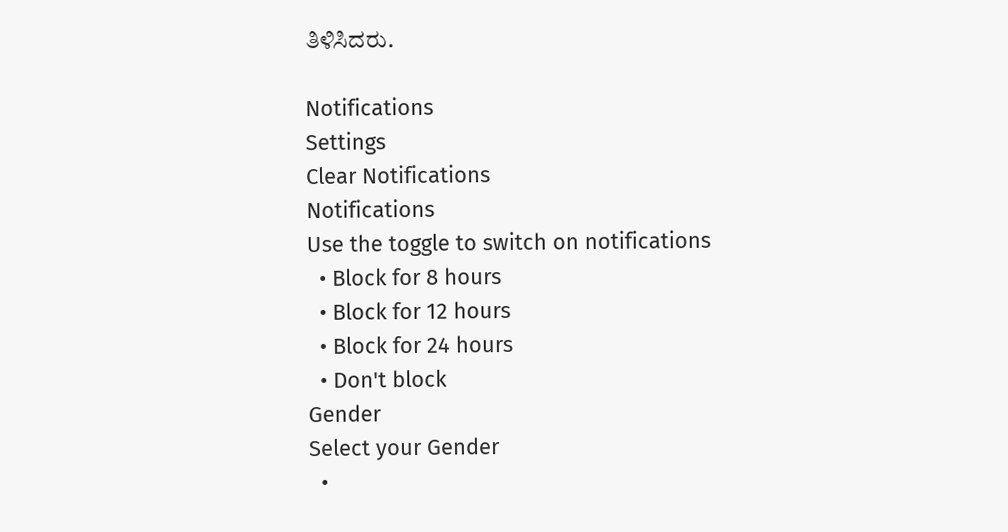ತಿಳಿಸಿದರು.

Notifications
Settings
Clear Notifications
Notifications
Use the toggle to switch on notifications
  • Block for 8 hours
  • Block for 12 hours
  • Block for 24 hours
  • Don't block
Gender
Select your Gender
  •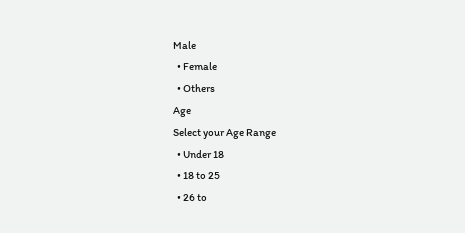Male
  • Female
  • Others
Age
Select your Age Range
  • Under 18
  • 18 to 25
  • 26 to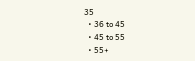35
  • 36 to 45
  • 45 to 55
  • 55+